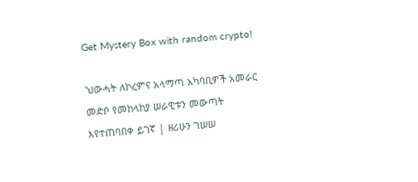Get Mystery Box with random crypto!

'ህውሓት ለኮረምና አላማጣ አካባቢዎች አመራር መድቦ የመከላከያ ሠራዊቱን መውጣት እየተጠባበቀ ይገኛ | ዘሪሁን ገሠሠ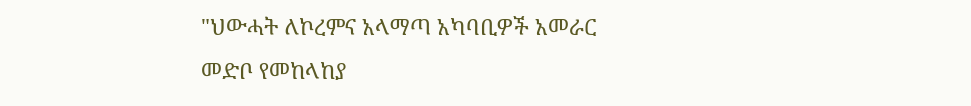"ህውሓት ለኮረምና አላማጣ አካባቢዎች አመራር መድቦ የመከላከያ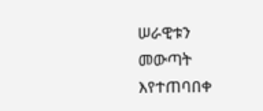ሠራዊቱን መውጣት እየተጠባበቀ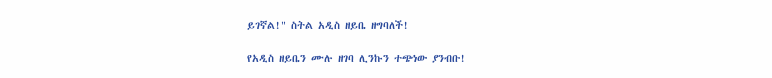ይገኛል!" ስትል አዲስ ዘይቤ ዘግባለች!

የአዲስ ዘይቤን ሙሉ ዘገባ ሊንኩን ተጭነው ያንብቡ!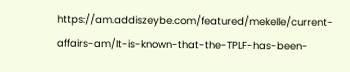https://am.addiszeybe.com/featured/mekelle/current-affairs-am/It-is-known-that-the-TPLF-has-been-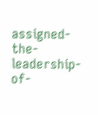assigned-the-leadership-of-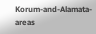Korum-and-Alamata-areas